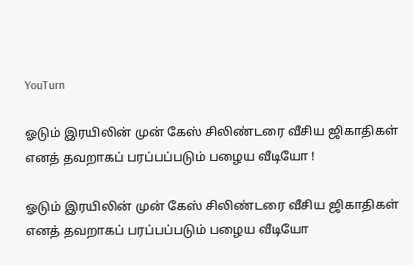YouTurn

ஓடும் இரயிலின் முன் கேஸ் சிலிண்டரை வீசிய ஜிகாதிகள் எனத் தவறாகப் பரப்பப்படும் பழைய வீடியோ !

ஓடும் இரயிலின் முன் கேஸ் சிலிண்டரை வீசிய ஜிகாதிகள் எனத் தவறாகப் பரப்பப்படும் பழைய வீடியோ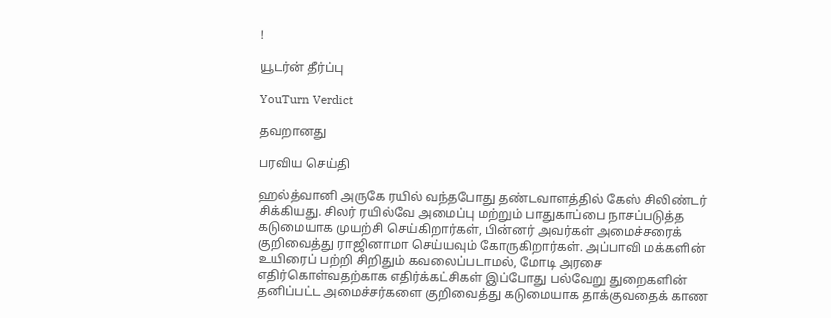!

யூடர்ன் தீர்ப்பு

YouTurn Verdict

தவறானது

பரவிய செய்தி

ஹல்த்வானி அருகே ரயில் வந்தபோது தண்டவாளத்தில் கேஸ் சிலிண்டர் சிக்கியது. சிலர் ரயில்வே அமைப்பு மற்றும் பாதுகாப்பை நாசப்படுத்த கடுமையாக முயற்சி செய்கிறார்கள், பின்னர் அவர்கள் அமைச்சரைக் குறிவைத்து ராஜினாமா செய்யவும் கோருகிறார்கள். அப்பாவி மக்களின் உயிரைப் பற்றி சிறிதும் கவலைப்படாமல், மோடி அரசை எதிர்கொள்வதற்காக எதிர்க்கட்சிகள் இப்போது பல்வேறு துறைகளின் தனிப்பட்ட அமைச்சர்களை குறிவைத்து கடுமையாக தாக்குவதைக் காண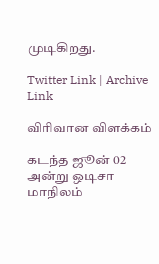முடிகிறது.

Twitter Link | Archive Link

விரிவான விளக்கம்

கடந்த ஜூன் 02 அன்று ஒடிசா மாநிலம்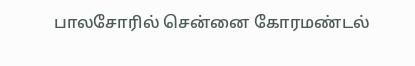பாலசோரில் சென்னை கோரமண்டல்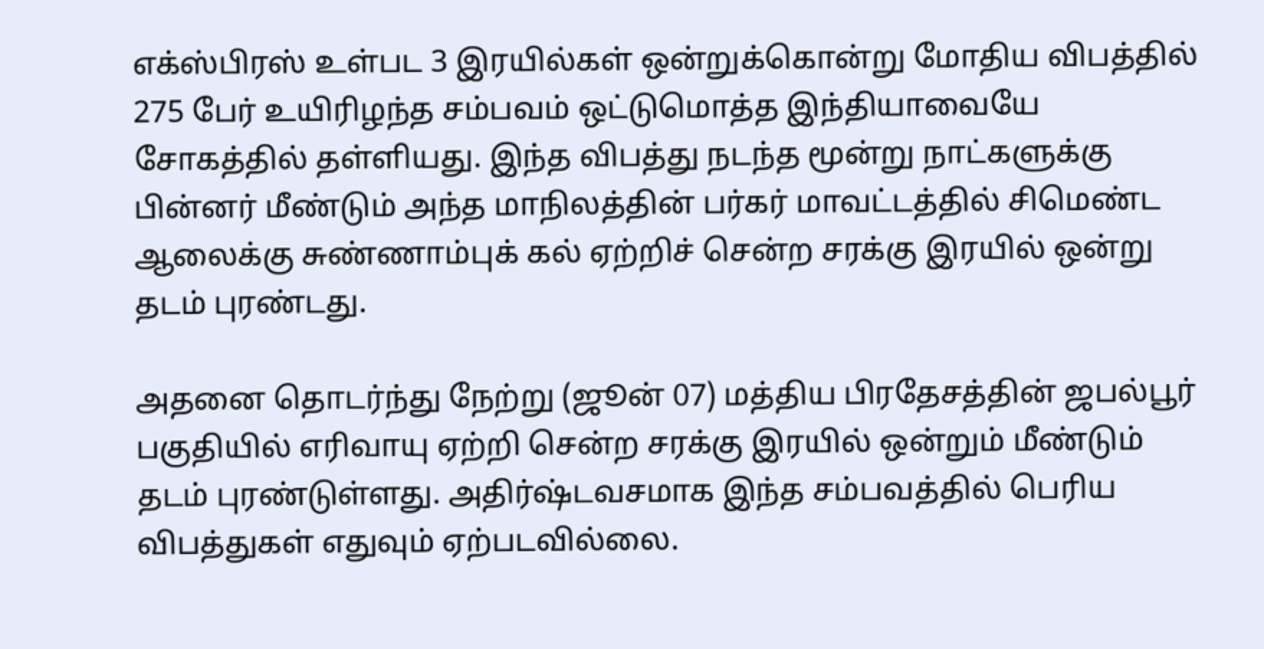எக்ஸ்பிரஸ் உள்பட 3 இரயில்கள் ஒன்றுக்கொன்று மோதிய விபத்தில் 275 பேர் உயிரிழந்த சம்பவம் ஒட்டுமொத்த இந்தியாவையே சோகத்தில் தள்ளியது. இந்த விபத்து நடந்த மூன்று நாட்களுக்கு பின்னர் மீண்டும் அந்த மாநிலத்தின் பர்கர் மாவட்டத்தில் சிமெண்ட ஆலைக்கு சுண்ணாம்புக் கல் ஏற்றிச் சென்ற சரக்கு இரயில் ஒன்று தடம் புரண்டது.

அதனை தொடர்ந்து நேற்று (ஜூன் 07) மத்திய பிரதேசத்தின் ஜபல்பூர் பகுதியில் எரிவாயு ஏற்றி சென்ற சரக்கு இரயில் ஒன்றும் மீண்டும் தடம் புரண்டுள்ளது. அதிர்ஷ்டவசமாக இந்த சம்பவத்தில் பெரிய விபத்துகள் எதுவும் ஏற்படவில்லை.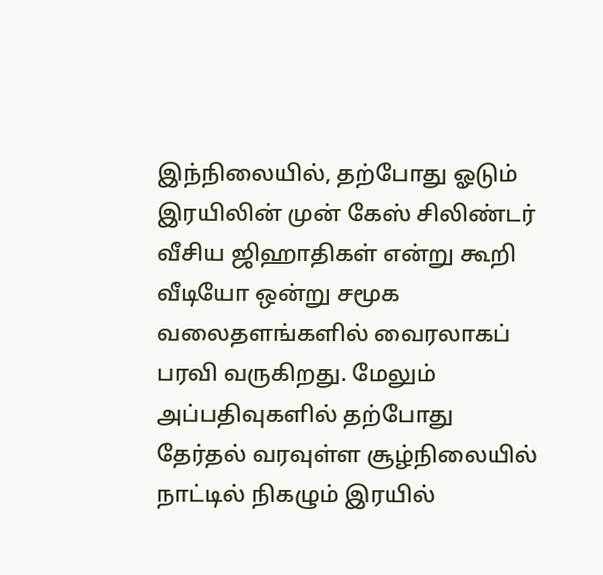இந்நிலையில், தற்போது ஓடும் இரயிலின் முன் கேஸ் சிலிண்டர் வீசிய ஜிஹாதிகள் என்று கூறி வீடியோ ஒன்று சமூக வலைதளங்களில் வைரலாகப் பரவி வருகிறது. மேலும் அப்பதிவுகளில் தற்போது தேர்தல் வரவுள்ள சூழ்நிலையில் நாட்டில் நிகழும் இரயில்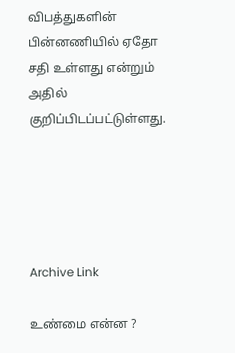விபத்துகளின் பின்னணியில் ஏதோ சதி உள்ளது என்றும் அதில் குறிப்பிடப்பட்டுள்ளது.





Archive Link

உண்மை என்ன ?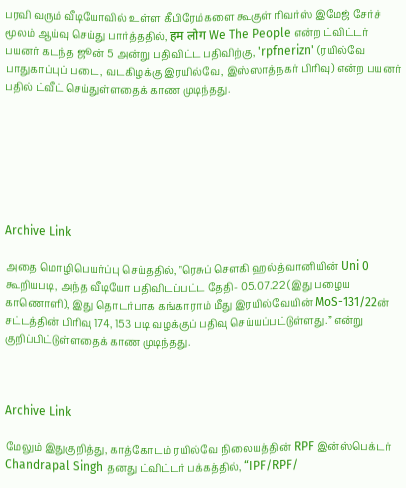பரவி வரும் வீடியோவில் உள்ள கீபிரேம்களை கூகுள் ரிவர்ஸ் இமேஜ் சேர்ச் மூலம் ஆய்வு செய்து பார்த்ததில், हम लोग We The People என்ற ட்விட்டர் பயனர் கடந்த ஜூன் 5 அன்று பதிவிட்ட பதிவிற்கு, 'rpfnerizn' (ரயில்வே பாதுகாப்புப் படை, வடகிழக்கு இரயில்வே, இஸ்ஸாத்நகர் பிரிவு) என்ற பயனர் பதில் ட்வீட் செய்துள்ளதைக் காண முடிந்தது.







Archive Link

அதை மொழிபெயர்ப்பு செய்ததில், "ரெசுப் சௌகி ஹல்த்வானியின் Uni 0 கூறியபடி, அந்த வீடியோ பதிவிடப்பட்ட தேதி- 05.07.22 (இது பழைய காணொளி), இது தொடர்பாக கங்காராம் மீது இரயில்வேயின் MoS-131/22ன் சட்டத்தின் பிரிவு 174, 153 படி வழக்குப் பதிவு செய்யப்பட்டுள்ளது.” என்று குறிப்பிட்டுள்ளதைக் காண முடிந்தது.



Archive Link

மேலும் இதுகுறித்து, காத்கோடம் ரயில்வே நிலையத்தின் RPF இன்ஸ்பெக்டர் Chandrapal Singh தனது ட்விட்டர் பக்கத்தில், “IPF/RPF/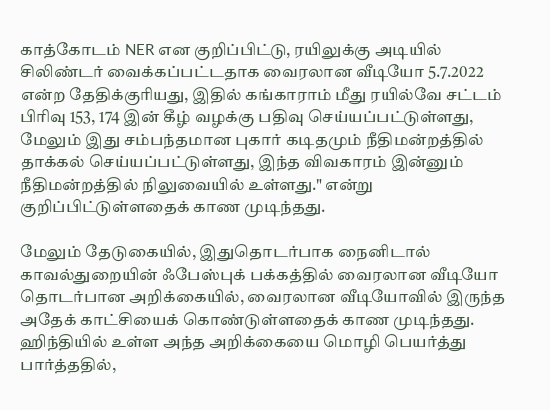காத்கோடம் NER என குறிப்பிட்டு, ரயிலுக்கு அடியில் சிலிண்டர் வைக்கப்பட்டதாக வைரலான வீடியோ 5.7.2022 என்ற தேதிக்குரியது, இதில் கங்காராம் மீது ரயில்வே சட்டம் பிரிவு 153, 174 இன் கீழ் வழக்கு பதிவு செய்யப்பட்டுள்ளது, மேலும் இது சம்பந்தமான புகார் கடிதமும் நீதிமன்றத்தில் தாக்கல் செய்யப்பட்டுள்ளது, இந்த விவகாரம் இன்னும் நீதிமன்றத்தில் நிலுவையில் உள்ளது." என்று குறிப்பிட்டுள்ளதைக் காண முடிந்தது.

மேலும் தேடுகையில், இதுதொடர்பாக நைனிடால் காவல்துறையின் ஃபேஸ்புக் பக்கத்தில் வைரலான வீடியோ தொடர்பான அறிக்கையில், வைரலான வீடியோவில் இருந்த அதேக் காட்சியைக் கொண்டுள்ளதைக் காண முடிந்தது. ஹிந்தியில் உள்ள அந்த அறிக்கையை மொழி பெயர்த்து பார்த்ததில்,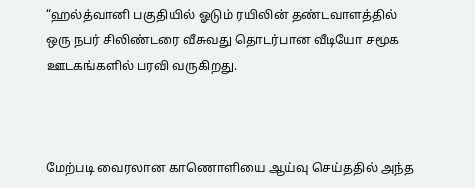“ஹல்த்வானி பகுதியில் ஓடும் ரயிலின் தண்டவாளத்தில் ஒரு நபர் சிலிண்டரை வீசுவது தொடர்பான வீடியோ சமூக ஊடகங்களில் பரவி வருகிறது.



மேற்படி வைரலான காணொளியை ஆய்வு செய்ததில் அந்த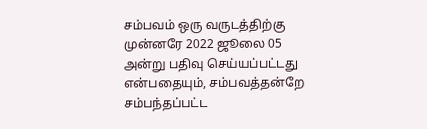சம்பவம் ஒரு வருடத்திற்கு முன்னரே 2022 ஜூலை 05 அன்று பதிவு செய்யப்பட்டது என்பதையும், சம்பவத்தன்றே சம்பந்தப்பட்ட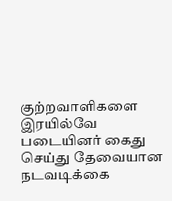குற்றவாளிகளை இரயில்வே படையினர் கைது செய்து தேவையான நடவடிக்கை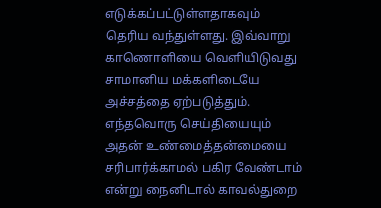எடுக்கப்பட்டுள்ளதாகவும் தெரிய வந்துள்ளது. இவ்வாறு காணொளியை வெளியிடுவது சாமானிய மக்களிடையே அச்சத்தை ஏற்படுத்தும். எந்தவொரு செய்தியையும் அதன் உண்மைத்தன்மையை சரிபார்க்காமல் பகிர வேண்டாம் என்று நைனிடால் காவல்துறை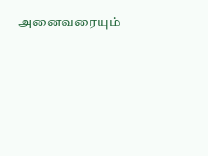அனைவரையும்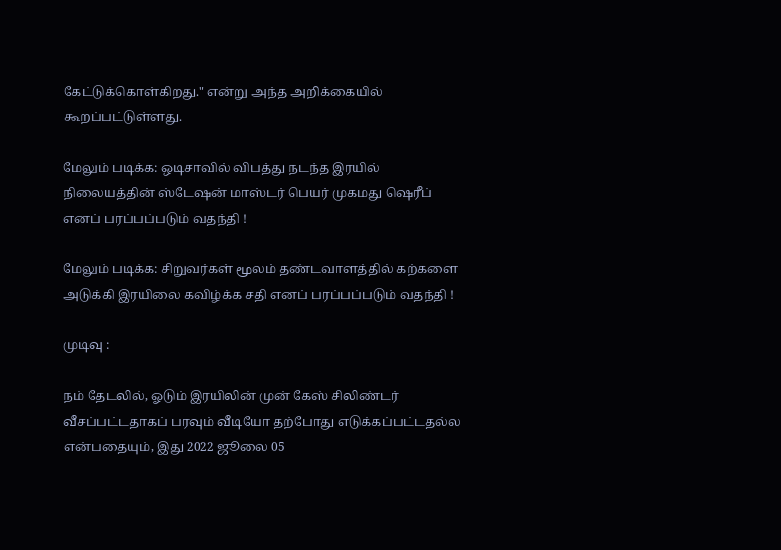கேட்டுக்கொள்கிறது." என்று அந்த அறிக்கையில் கூறப்பட்டுள்ளது.

மேலும் படிக்க: ஒடிசாவில் விபத்து நடந்த இரயில் நிலையத்தின் ஸ்டேஷன் மாஸ்டர் பெயர் முகமது ஷெரீப் எனப் பரப்பப்படும் வதந்தி !

மேலும் படிக்க: சிறுவர்கள் மூலம் தண்டவாளத்தில் கற்களை அடுக்கி இரயிலை கவிழ்க்க சதி எனப் பரப்பப்படும் வதந்தி !

முடிவு :

நம் தேடலில், ஓடும் இரயிலின் முன் கேஸ் சிலிண்டர் வீசப்பட்டதாகப் பரவும் வீடியோ தற்போது எடுக்கப்பட்டதல்ல என்பதையும், இது 2022 ஜூலை 05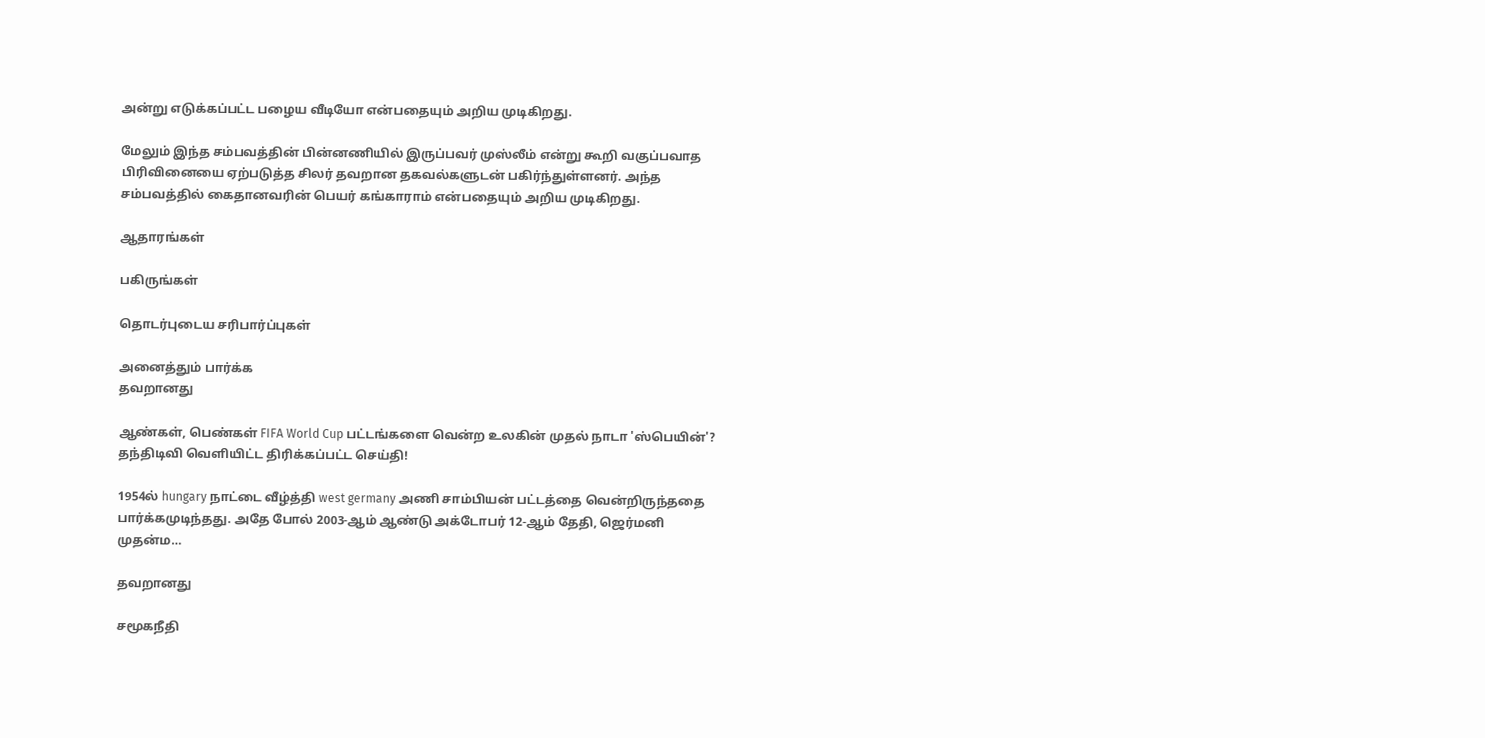அன்று எடுக்கப்பட்ட பழைய வீடியோ என்பதையும் அறிய முடிகிறது.

மேலும் இந்த சம்பவத்தின் பின்னணியில் இருப்பவர் முஸ்லீம் என்று கூறி வகுப்பவாத பிரிவினையை ஏற்படுத்த சிலர் தவறான தகவல்களுடன் பகிர்ந்துள்ளனர். அந்த சம்பவத்தில் கைதானவரின் பெயர் கங்காராம் என்பதையும் அறிய முடிகிறது.

ஆதாரங்கள்

பகிருங்கள்

தொடர்புடைய சரிபார்ப்புகள்

அனைத்தும் பார்க்க
தவறானது

ஆண்கள், பெண்கள் FIFA World Cup பட்டங்களை வென்ற உலகின் முதல் நாடா 'ஸ்பெயின்'? தந்திடிவி வெளியிட்ட திரிக்கப்பட்ட செய்தி!

1954ல் hungary நாட்டை வீழ்த்தி west germany அணி சாம்பியன் பட்டத்தை வென்றிருந்ததை பார்க்கமுடிந்தது. அதே போல் 2003-ஆம் ஆண்டு அக்டோபர் 12-ஆம் தேதி, ஜெர்மனி முதன்ம…

தவறானது

சமூகநீதி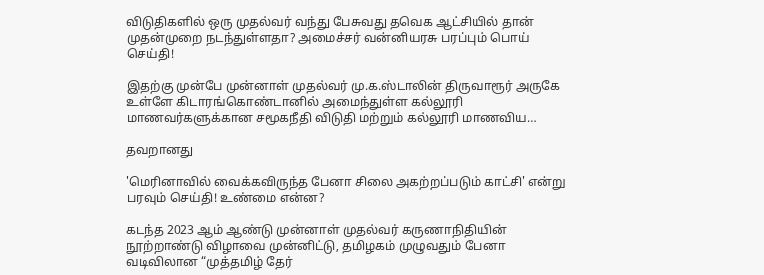விடுதிகளில் ஒரு முதல்வர் வந்து பேசுவது தவெக ஆட்சியில் தான் முதன்முறை நடந்துள்ளதா? அமைச்சர் வன்னியரசு பரப்பும் பொய் செய்தி!

இதற்கு முன்பே முன்னாள் முதல்வர் மு.க.ஸ்டாலின் திருவாரூர் அருகே உள்ளே கிடாரங்கொண்டானில் அமைந்துள்ள கல்லூரி மாணவர்களுக்கான சமூகநீதி விடுதி மற்றும் கல்லூரி மாணவிய…

தவறானது

'மெரினாவில் வைக்கவிருந்த பேனா சிலை அகற்றப்படும் காட்சி' என்று பரவும் செய்தி! உண்மை என்ன?

கடந்த 2023 ஆம் ஆண்டு முன்னாள் முதல்வர் கருணாநிதியின் நூற்றாண்டு விழாவை முன்னிட்டு, தமிழகம் முழுவதும் பேனா வடிவிலான “முத்தமிழ் தேர்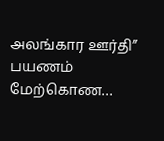அலங்கார ஊர்தி” பயணம் மேற்கொண…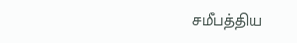சமீபத்திய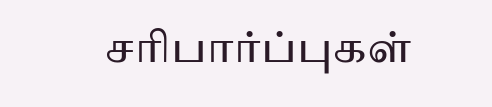சரிபார்ப்புகள்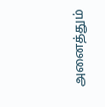அனைத்தும்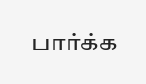பார்க்க